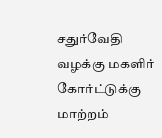சதுர்வேதி வழக்கு மகளிர் கோர்ட்டுக்கு மாற்றம்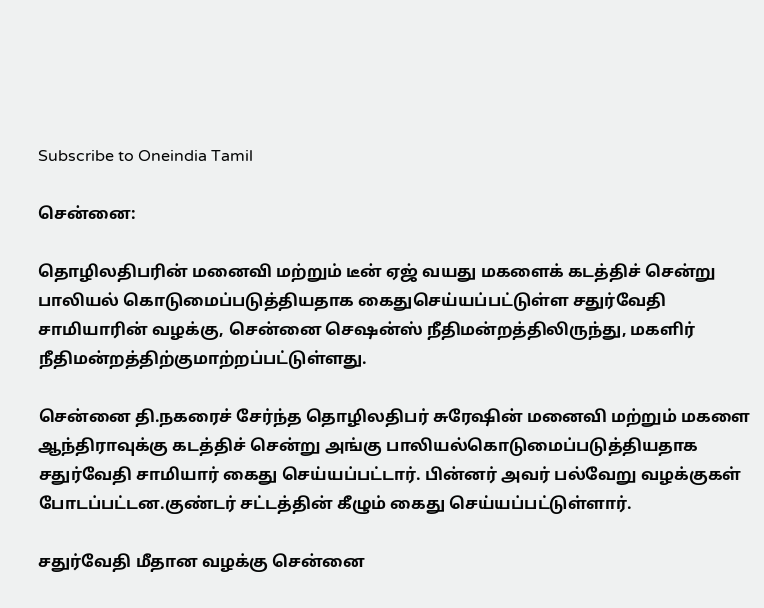Subscribe to Oneindia Tamil

சென்னை:

தொழிலதிபரின் மனைவி மற்றும் டீன் ஏஜ் வயது மகளைக் கடத்திச் சென்று பாலியல் கொடுமைப்படுத்தியதாக கைதுசெய்யப்பட்டுள்ள சதுர்வேதி சாமியாரின் வழக்கு, சென்னை செஷன்ஸ் நீதிமன்றத்திலிருந்து, மகளிர் நீதிமன்றத்திற்குமாற்றப்பட்டுள்ளது.

சென்னை தி.நகரைச் சேர்ந்த தொழிலதிபர் சுரேஷின் மனைவி மற்றும் மகளை ஆந்திராவுக்கு கடத்திச் சென்று அங்கு பாலியல்கொடுமைப்படுத்தியதாக சதுர்வேதி சாமியார் கைது செய்யப்பட்டார். பின்னர் அவர் பல்வேறு வழக்குகள் போடப்பட்டன.குண்டர் சட்டத்தின் கீழும் கைது செய்யப்பட்டுள்ளார்.

சதுர்வேதி மீதான வழக்கு சென்னை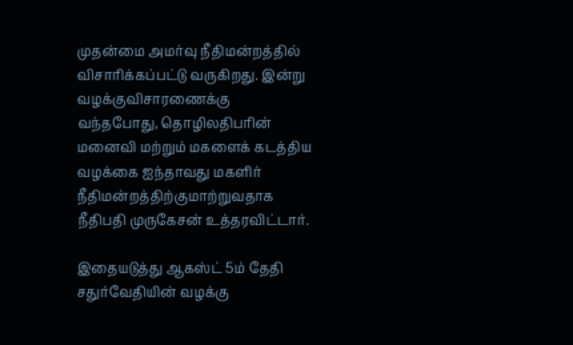முதன்மை அமர்வு நீதிமன்றத்தில் விசாரிக்கப்பட்டு வருகிறது. இன்று வழக்குவிசாரணைக்கு வந்தபோது, தொழிலதிபரின் மனைவி மற்றும் மகளைக் கடத்திய வழக்கை ஐந்தாவது மகளிர் நீதிமன்றத்திற்குமாற்றுவதாக நீதிபதி முருகேசன் உத்தரவிட்டார்.

இதையடுத்து ஆகஸ்ட் 5ம் தேதி சதுர்வேதியின் வழக்கு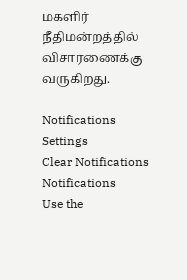மகளிர் நீதிமன்றத்தில் விசாரணைக்கு வருகிறது.

Notifications
Settings
Clear Notifications
Notifications
Use the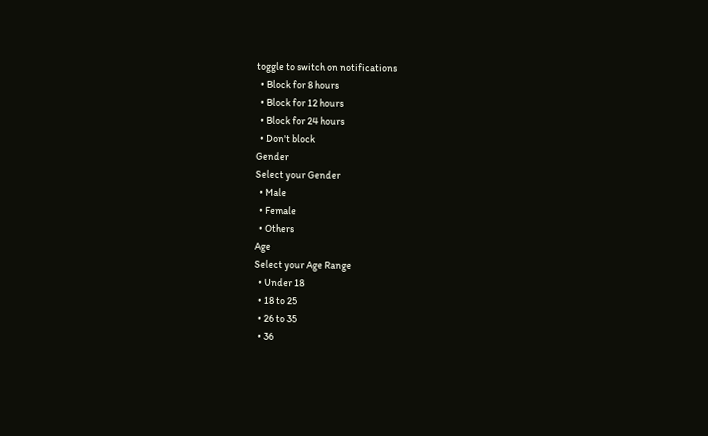toggle to switch on notifications
  • Block for 8 hours
  • Block for 12 hours
  • Block for 24 hours
  • Don't block
Gender
Select your Gender
  • Male
  • Female
  • Others
Age
Select your Age Range
  • Under 18
  • 18 to 25
  • 26 to 35
  • 36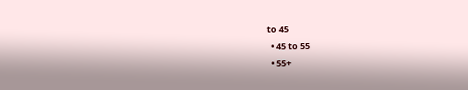to 45
  • 45 to 55
  • 55+